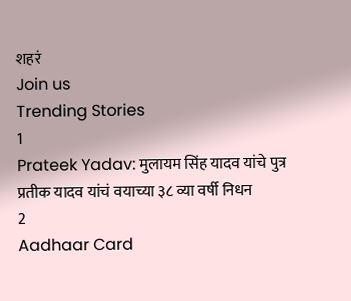शहरं
Join us
Trending Stories
1
Prateek Yadav: मुलायम सिंह यादव यांचे पुत्र प्रतीक यादव यांचं वयाच्या ३८ व्या वर्षी निधन
2
Aadhaar Card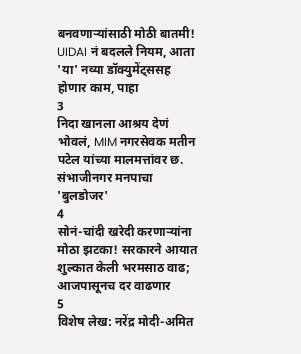बनवणाऱ्यांसाठी मोठी बातमी! UIDAI नं बदलले नियम, आता 'या' नव्या डॉक्युमेंट्ससह होणार काम, पाहा
3
निदा खानला आश्रय देणं भोवलं, MIM नगरसेवक मतीन पटेल यांच्या मालमत्तांवर छ. संभाजीनगर मनपाचा 'बुलडोजर'
4
सोनं-चांदी खरेदी करणाऱ्यांना मोठा झटका! सरकारने आयात शुल्कात केली भरमसाठ वाढ; आजपासूनच दर वाढणार
5
विशेष लेख: नरेंद्र मोदी-अमित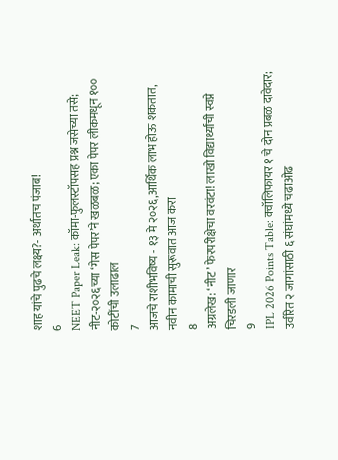शाह यांचे पुढचे लक्ष्य?- अर्थातच पंजाब!
6
NEET Paper Leak: कॉमा-फुलस्टॉपसह प्रश्न जसेच्या तसे; नीट-२०२६च्या ‘गेस पेपर’ने खळबळ; एका पेपर लीकमधून १०० कोटींची उलाढाल
7
आजचे राशीभविष्य - १३ मे २०२६,आर्थिक लाभ होऊ शकतात, नवीन कामाची सुरूवात आज करा
8
अग्रलेख: ‘नीट’ फेरपरीक्षेचा वरवंटा! लाखो विद्यार्थ्यांची स्वप्ने चिरडली जाणार
9
IPL 2026 Points Table: क्वॉलिफायर १ चे दोन प्रबळ दावेदार; उर्वरित २ जागांसाठी ६ संघांमध्ये चढाओढ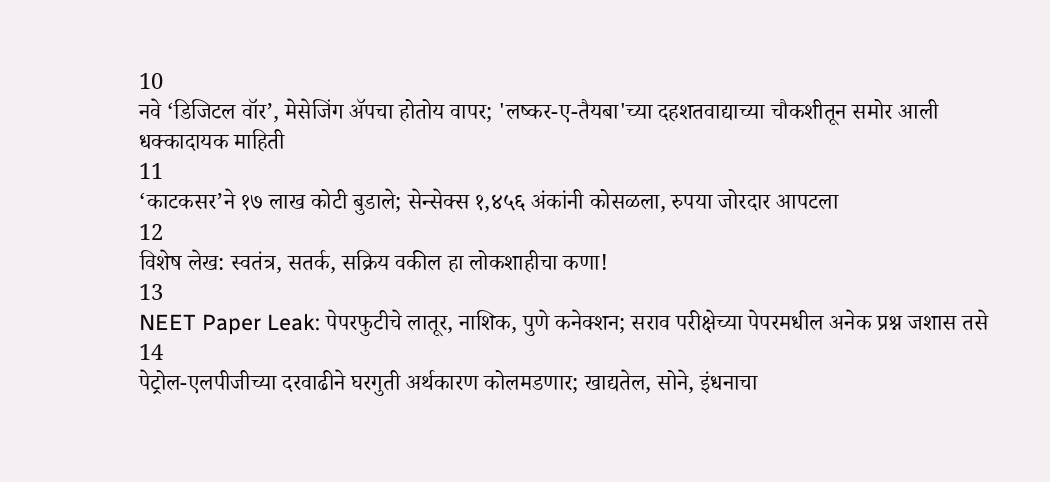10
नवे ‘डिजिटल वॉर’, मेसेजिंग अ‍ॅपचा होतोय वापर; 'लष्कर-ए-तैयबा'च्या दहशतवाद्याच्या चौकशीतून समोर आली धक्कादायक माहिती
11
‘काटकसर’ने १७ लाख कोटी बुडाले; सेन्सेक्स १,४५६ अंकांनी कोसळला, रुपया जोरदार आपटला
12
विशेष लेख: स्वतंत्र, सतर्क, सक्रिय वकील हा लोकशाहीचा कणा!
13
NEET Paper Leak: पेपरफुटीचे लातूर, नाशिक, पुणे कनेक्शन; सराव परीक्षेच्या पेपरमधील अनेक प्रश्न जशास तसे
14
पेट्रोल-एलपीजीच्या दरवाढीने घरगुती अर्थकारण कोलमडणार; खाद्यतेल, सोने, इंधनाचा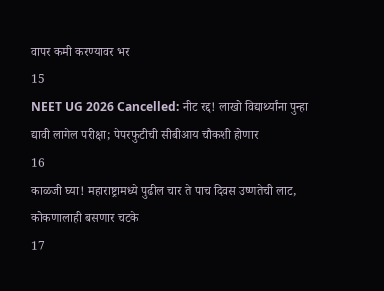वापर कमी करण्यावर भर
15
NEET UG 2026 Cancelled: नीट रद्द! लाखो विद्यार्थ्यांना पुन्हा द्यावी लागेल परीक्षा; पेपरफुटीची सीबीआय चौकशी होणार
16
काळजी घ्या! महाराष्ट्रामध्ये पुढील चार ते पाच दिवस उष्णतेची लाट, कोकणालाही बसणार चटके
17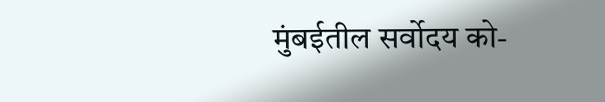मुंबईतील सर्वोदय को-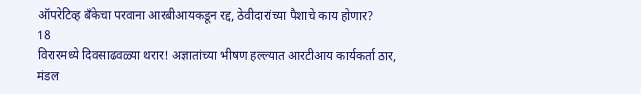ऑपरेटिव्ह बँकेचा परवाना आरबीआयकडून रद्द, ठेवीदारांच्या पैशाचे काय होणार?
18
विरारमध्ये दिवसाढवळ्या थरार! अज्ञातांच्या भीषण हल्ल्यात आरटीआय कार्यकर्ता ठार, मंडल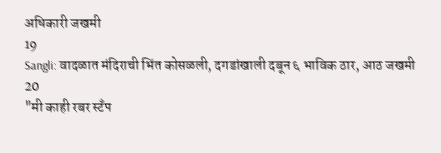अधिकारी जखमी
19
Sangli: वादळात मंदिराची भिंत कोसळली, दगडांखाली दबून ६ भाविक ठार, आठ जखमी
20
"मी काही रबर स्टँप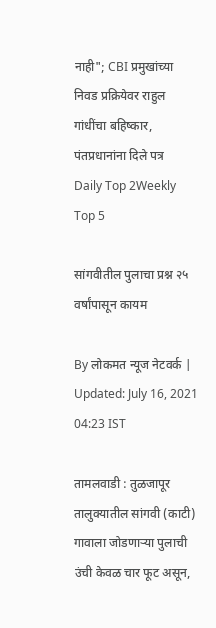नाही"; CBI प्रमुखांच्या निवड प्रक्रियेवर राहुल गांधींचा बहिष्कार, पंतप्रधानांना दिले पत्र
Daily Top 2Weekly Top 5

सांगवीतील पुलाचा प्रश्न २५ वर्षांपासून कायम

By लोकमत न्यूज नेटवर्क | Updated: July 16, 2021 04:23 IST

तामलवाडी : तुळजापूर तालुक्यातील सांगवी (काटी) गावाला जोडणाऱ्या पुलाची उंची केवळ चार फूट असून,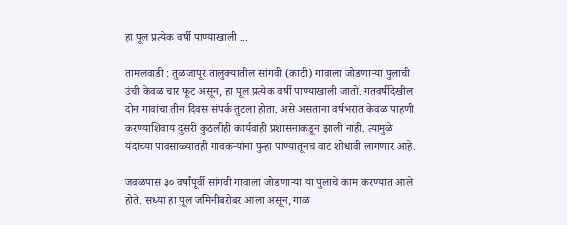हा पूल प्रत्येक वर्षी पाण्याखाली ...

तामलवाडी : तुळजापूर तालुक्यातील सांगवी (काटी) गावाला जोडणाऱ्या पुलाची उंची केवळ चार फूट असून, हा पूल प्रत्येक वर्षी पाण्याखाली जातो. गतवर्षीदेखील दोन गावांचा तीन दिवस संपर्क तुटला होता. असे असताना वर्षभरात केवळ पाहणी करण्याशिवाय दुसरी कुठलीही कार्यवाही प्रशासनाकडून झाली नाही. त्यामुळे यंदाच्या पावसाळ्यातही गावकऱ्यांना पुन्हा पाण्यातूनच वाट शोधावी लागणार आहे.

जवळपास ३० वर्षांपूर्वी सांगवी गावाला जोडणाऱ्या या पुलाचे काम करण्यात आले होते. सध्या हा पूल जमिनीबरोबर आला असून, गाळ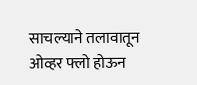साचल्याने तलावातून ओव्हर फ्लो होऊन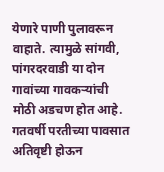येणारे पाणी पुलावरून वाहाते. त्यामुळे सांगवी, पांगरदरवाडी या दोन गावांच्या गावकऱ्यांची मोठी अडचण होत आहे. गतवर्षी परतीच्या पावसात अतिवृष्टी होऊन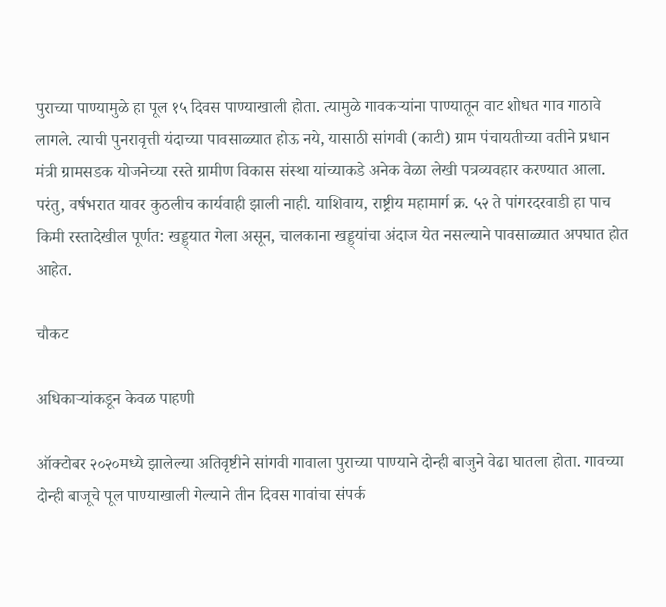पुराच्या पाण्यामुळे हा पूल १५ दिवस पाण्याखाली होता. त्यामुळे गावकऱ्यांना पाण्यातून वाट शोधत गाव गाठावे लागले. त्याची पुनरावृत्ती यंदाच्या पावसाळ्यात होऊ नये, यासाठी सांगवी (काटी) ग्राम पंचायतीच्या वतीने प्रधान मंत्री ग्रामसडक योजनेच्या रस्ते ग्रामीण विकास संस्था यांच्याकडे अनेक वेळा लेखी पत्रव्यवहार करण्यात आला. परंतु, वर्षभरात यावर कुठलीच कार्यवाही झाली नाही. याशिवाय, राष्ट्रीय महामार्ग क्र. ५२ ते पांगरदरवाडी हा पाच किमी रस्तादेखील पूर्णत: खड्ड्यात गेला असून, चालकाना खड्ड्यांचा अंदाज येत नसल्याने पावसाळ्यात अपघात होत आहेत.

चौकट

अधिकाऱ्यांकडून केवळ पाहणी

ऑक्टोबर २०२०मध्ये झालेल्या अतिवृष्टीने सांगवी गावाला पुराच्या पाण्याने दोन्ही बाजुने वेढा घातला होता. गावच्या दोन्ही बाजूचे पूल पाण्याखाली गेल्याने तीन दिवस गावांचा संपर्क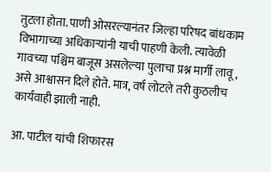तुटला होता. पाणी ओसरल्यानंतर जिल्हा परिषद बांधकाम विभागाच्या अधिकाऱ्यांनी याची पाहणी केली. त्यावेळी गावच्या पश्चिम बाजूस असलेल्या पुलाचा प्रश्न मार्गी लावू, असे आश्वासन दिले होते. मात्र, वर्ष लोटले तरी कुठलीच कार्यवाही झाली नाही.

आ. पाटील यांची शिफारस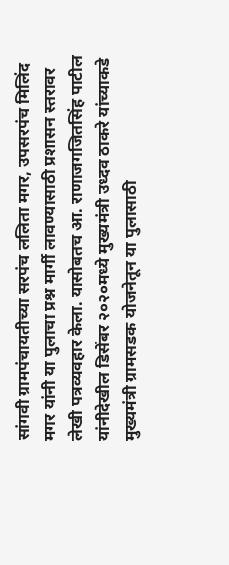सांगवी ग्रामपंचायतीच्या सरपंच ललिता मगर, उपसरपंच मिलिंद मगर यांनी या पुलाचा प्रश्न मार्गी लावण्यासाठी प्रशासन स्तरावर लेखी पत्रव्यवहार केला. यासोबतच आ. राणाजगजितसिंह पाटील यांनीदेखील डिसेंबर २०२०मध्ये मुख्यमंत्री उध्दव ठाकरे यांच्याकडे मुख्यमंत्री ग्रामसडक योजनेतून या पुलासाठी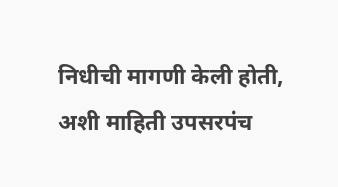निधीची मागणी केली होती, अशी माहिती उपसरपंच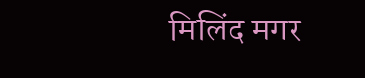मिलिंद मगर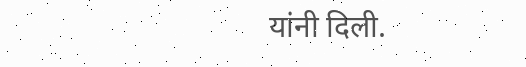यांनी दिली.